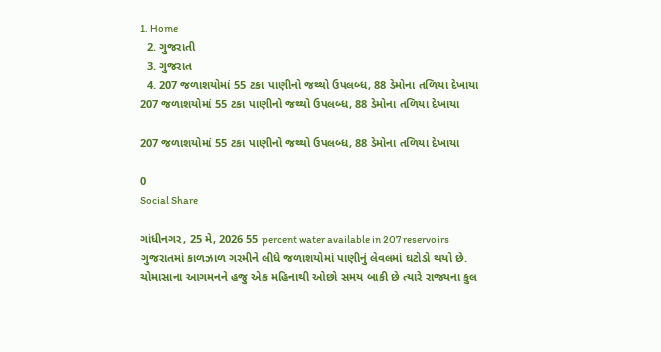1. Home
  2. ગુજરાતી
  3. ગુજરાત
  4. 207 જળાશયોમાં 55 ટકા પાણીનો જથ્થો ઉપલબ્ધ, 88 ડેમોના તળિયા દેખાયા
207 જળાશયોમાં 55 ટકા પાણીનો જથ્થો ઉપલબ્ધ, 88 ડેમોના તળિયા દેખાયા

207 જળાશયોમાં 55 ટકા પાણીનો જથ્થો ઉપલબ્ધ, 88 ડેમોના તળિયા દેખાયા

0
Social Share

ગાંધીનગર, 25 મે, 2026 55 percent water available in 207 reservoirs ગુજરાતમાં કાળઝાળ ગરમીને લીધે જળાશયોમાં પાણીનું લેવલમાં ઘટોડો થયો છે. ચોમાસાના આગમનને હજુ એક મહિનાથી ઓછો સમય બાકી છે ત્યારે રાજ્યના કુલ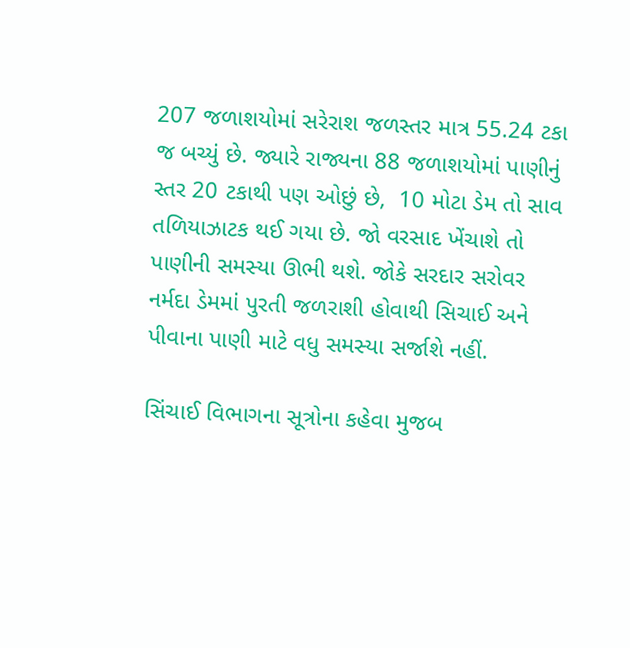207 જળાશયોમાં સરેરાશ જળસ્તર માત્ર 55.24 ટકા જ બચ્યું છે. જ્યારે રાજ્યના 88 જળાશયોમાં પાણીનું સ્તર 20 ટકાથી પણ ઓછું છે,  10 મોટા ડેમ તો સાવ તળિયાઝાટક થઈ ગયા છે. જો વરસાદ ખેંચાશે તો પાણીની સમસ્યા ઊભી થશે. જોકે સરદાર સરોવર નર્મદા ડેમમાં પુરતી જળરાશી હોવાથી સિચાઈ અને પીવાના પાણી માટે વધુ સમસ્યા સર્જાશે નહીં.

સિંચાઈ વિભાગના સૂત્રોના કહેવા મુજબ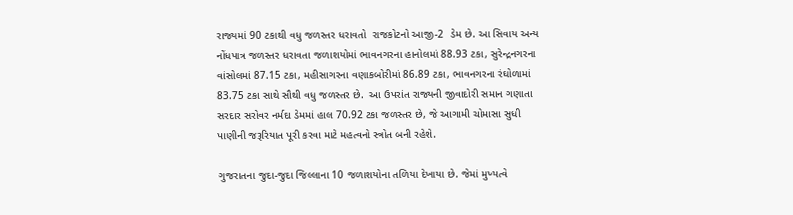રાજ્યમાં 90 ટકાથી વધુ જળસ્તર ધરાવતો  રાજકોટનો આજી-2  ડેમ છે. આ સિવાય અન્ય નોંધપાત્ર જળસ્તર ધરાવતા જળાશયોમાં ભાવનગરના હાનોલમાં 88.93 ટકા, સુરેન્દ્રનગરના વાંસોલમાં 87.15 ટકા, મહીસાગરના વણાકબોરીમાં 86.89 ટકા, ભાવનગરના રંઘોળામાં 83.75 ટકા સાથે સૌથી વધુ જળસ્તર છે.  આ ઉપરાંત રાજ્યની જીવાદોરી સમાન ગણાતા સરદાર સરોવર નર્મદા ડેમમાં હાલ 70.92 ટકા જળસ્તર છે, જે આગામી ચોમાસા સુધી પાણીની જરૂરિયાત પૂરી કરવા માટે મહત્વનો સ્ત્રોત બની રહેશે.

ગુજરાતના જુદા-જુદા જિલ્લાના 10 જળાશયોના તળિયા દેખાયા છે. જેમાં મુખ્યત્વે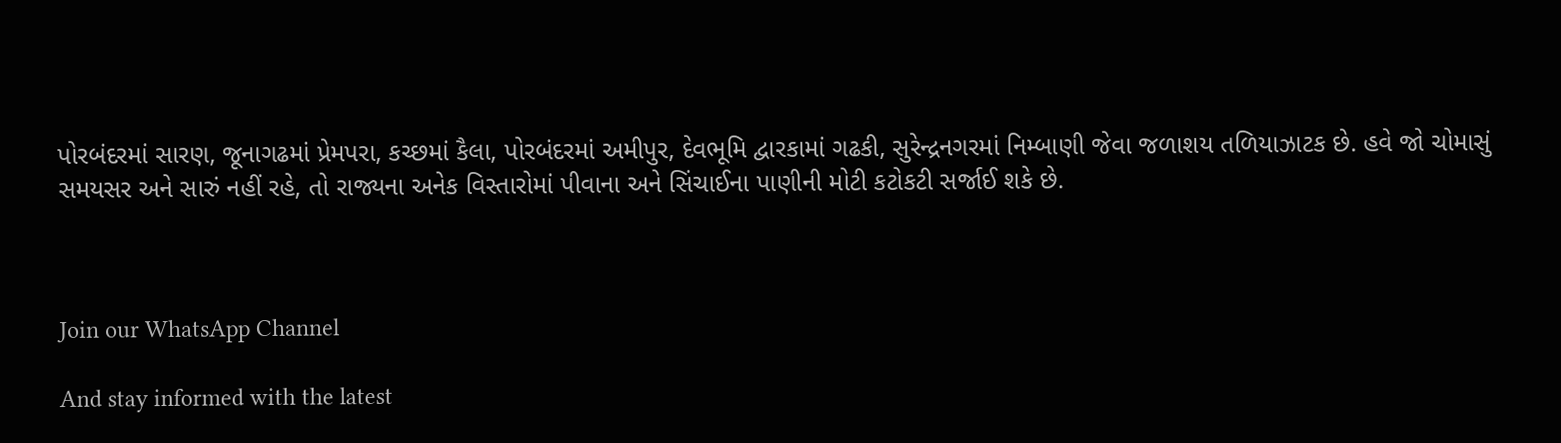પોરબંદરમાં સારણ, જૂનાગઢમાં પ્રેમપરા, કચ્છમાં કૈલા, પોરબંદરમાં અમીપુર, દેવભૂમિ દ્વારકામાં ગઢકી, સુરેન્દ્રનગરમાં નિમ્બાણી જેવા જળાશય તળિયાઝાટક છે. હવે જો ચોમાસું સમયસર અને સારું નહીં રહે, તો રાજ્યના અનેક વિસ્તારોમાં પીવાના અને સિંચાઈના પાણીની મોટી કટોકટી સર્જાઈ શકે છે.



Join our WhatsApp Channel

And stay informed with the latest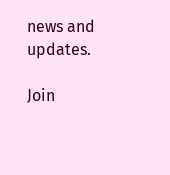news and updates.

Join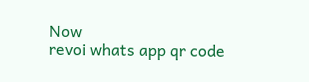Now
revoi whats app qr code